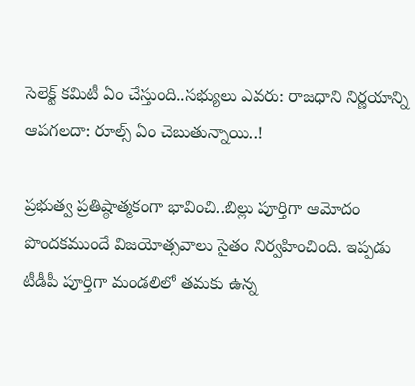సెలెక్ట్ కమిటీ ఏం చేస్తుంది..సభ్యులు ఎవరు: రాజధాని నిర్ణయాన్ని ఆపగలదా: రూల్స్ ఏం చెబుతున్నాయి..!

ప్రభుత్వ ప్రతిష్ఠాత్మకంగా భావించి..బిల్లు పూర్తిగా ఆమోదం పొందకముందే విజయోత్సవాలు సైతం నిర్వహించింది. ఇప్పడు టీడీపీ పూర్తిగా మండలిలో తమకు ఉన్న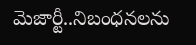మెజార్టీ..నిబంధనలను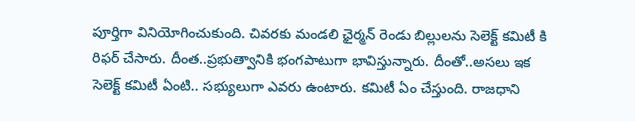పూర్తిగా వినియోగించుకుంది. చివరకు మండలి ఛైర్మన్ రెండు బిల్లులను సెలెక్ట్ కమిటీ కి రిఫర్ చేసారు. దీంత..ప్రభుత్వానికి భంగపాటుగా భావిస్తున్నారు. దీంతో..అసలు ఇక సెలెక్ట్ కమిటీ ఏంటి.. సభ్యులుగా ఎవరు ఉంటారు. కమిటీ ఏం చేస్తుంది. రాజధాని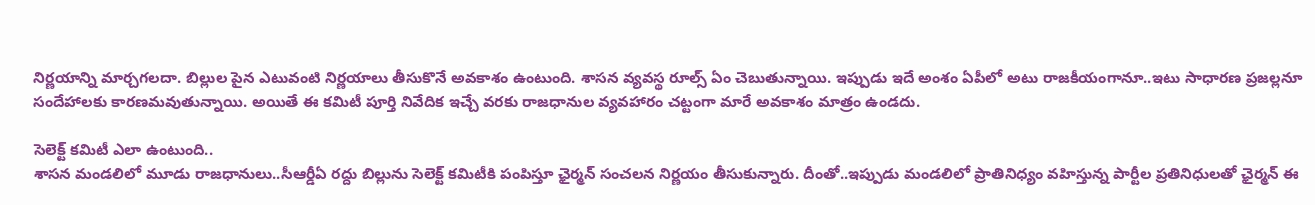నిర్ణయాన్ని మార్చగలదా. బిల్లుల పైన ఎటువంటి నిర్ణయాలు తీసుకొనే అవకాశం ఉంటుంది. శాసన వ్యవస్థ రూల్స్ ఏం చెబుతున్నాయి. ఇప్పుడు ఇదే అంశం ఏపీలో అటు రాజకీయంగానూ..ఇటు సాధారణ ప్రజల్లనూ సందేహాలకు కారణమవుతున్నాయి. అయితే ఈ కమిటీ పూర్తి నివేదిక ఇచ్చే వరకు రాజధానుల వ్యవహారం చట్టంగా మారే అవకాశం మాత్రం ఉండదు.

సెలెక్ట్ కమిటీ ఎలా ఉంటుంది..
శాసన మండలిలో మూడు రాజధానులు..సీఆర్డీఏ రద్దు బిల్లును సెలెక్ట్ కమిటీకి పంపిస్తూ ఛైర్మన్ సంచలన నిర్ణయం తీసుకున్నారు. దీంతో..ఇప్పుడు మండలిలో ప్రాతినిధ్యం వహిస్తున్న పార్టీల ప్రతినిధులతో ఛైర్మన్ ఈ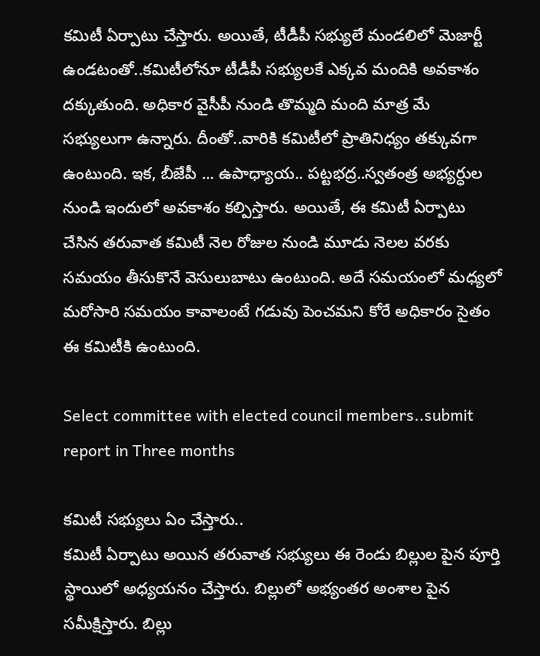కమిటీ ఏర్పాటు చేస్తారు. అయితే, టీడీపీ సభ్యులే మండలిలో మెజార్టీ ఉండటంతో..కమిటీలోనూ టీడీపీ సభ్యులకే ఎక్కవ మందికి అవకాశం దక్కుతుంది. అధికార వైసీపీ నుండి తొమ్మది మంది మాత్ర మే సభ్యులుగా ఉన్నారు. దీంతో..వారికి కమిటీలో ప్రాతినిధ్యం తక్కువగా ఉంటుంది. ఇక, బీజేపీ ... ఉపాధ్యాయ.. పట్టభద్ర..స్వతంత్ర అభ్యర్ధుల నుండి ఇందులో అవకాశం కల్పిస్తారు. అయితే, ఈ కమిటీ ఏర్పాటు చేసిన తరువాత కమిటీ నెల రోజుల నుండి మూడు నెలల వరకు సమయం తీసుకొనే వెసులుబాటు ఉంటుంది. అదే సమయంలో మధ్యలో మరోసారి సమయం కావాలంటే గడువు పెంచమని కోరే అధికారం సైతం ఈ కమిటీకి ఉంటుంది.

Select committee with elected council members..submit report in Three months

కమిటీ సభ్యులు ఏం చేస్తారు..
కమిటీ ఏర్పాటు అయిన తరువాత సభ్యులు ఈ రెండు బిల్లుల పైన పూర్తి స్థాయిలో అధ్యయనం చేస్తారు. బిల్లులో అభ్యంతర అంశాల పైన సమీక్షిస్తారు. బిల్లు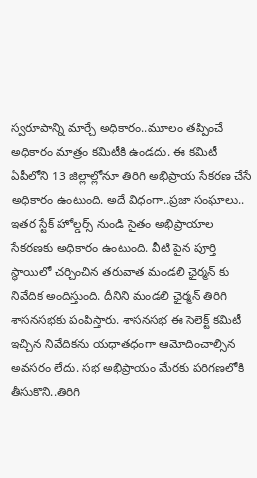స్వరూపాన్ని మార్చే అధికారం..మూలం తప్పించే అధికారం మాత్రం కమిటీకి ఉండదు. ఈ కమిటీ ఏపీలోని 13 జిల్లాల్లోనూ తిరిగి అభిప్రాయ సేకరణ చేసే అధికారం ఉంటుంది. అదే విధంగా..ప్రజా సంఘాలు.. ఇతర స్టేక్ హోల్డర్స్ నుండి సైతం అభిప్రాయాల సేకరణకు అధికారం ఉంటుంది. వీటి పైన పూర్తి స్థాయిలో చర్చించిన తరువాత మండలి ఛైర్మన్ కు నివేదిక అందిస్తుంది. దీనిని మండలి ఛైర్మన్ తిరిగి శాసనసభకు పంపిస్తారు. శాసనసభ ఈ సెలెక్ట్ కమిటీ ఇచ్చిన నివేదికను యధాతధంగా ఆమోదించాల్సిన అవసరం లేదు. సభ అభిప్రాయం మేరకు పరిగణలోకి తీసుకొని..తిరిగి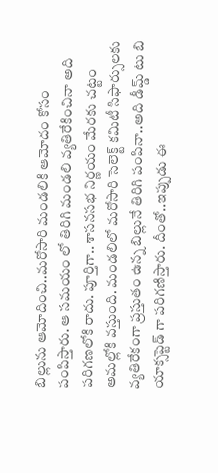బిల్లును ఆమోదించి..మరోసారి మండలికి ఆమోదం కోసం పంపిస్తారు. ఆ సమయం లో తిరిగి మండలి వ్యతిరేకించినా అది పరిగణలోకి రాదు. పూర్తిగా.. శాసనసభ నిర్ణయం మేరకు చట్టం అమల్లోకి వస్తుంది. మండలిలో మరోసారి సెలెక్ట్ కమిటీ సిఫార్సులకు వ్యతిరేకంగా ప్రస్తుతం ఉన్న బిల్లునే తిరిగి పంపినా..అది డీమ్డ్ టు బి యాక్సప్టెడ్ గా పరిగణిస్తారు. దీంతో..ఇప్పుడు ఈ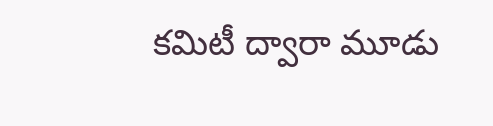కమిటీ ద్వారా మూడు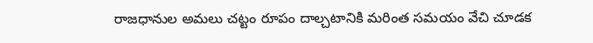రాజధానుల అమలు చట్టం రూపం దాల్చటానికి మరింత సమయం వేచి చూడక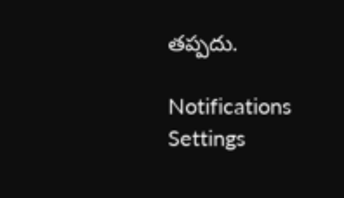తప్పదు.

Notifications
Settings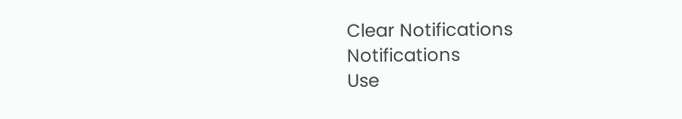Clear Notifications
Notifications
Use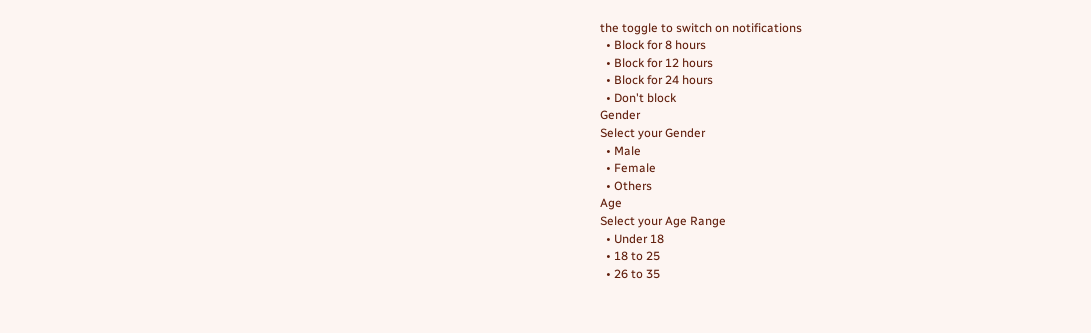the toggle to switch on notifications
  • Block for 8 hours
  • Block for 12 hours
  • Block for 24 hours
  • Don't block
Gender
Select your Gender
  • Male
  • Female
  • Others
Age
Select your Age Range
  • Under 18
  • 18 to 25
  • 26 to 35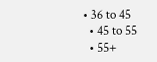• 36 to 45
  • 45 to 55
  • 55+